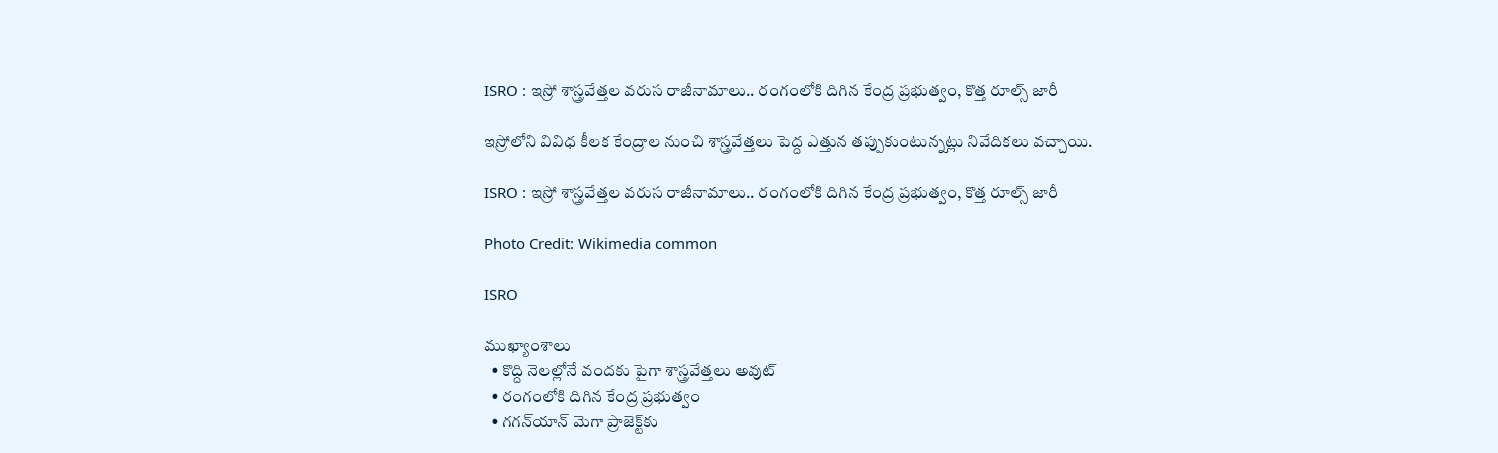ISRO : ఇస్రో శాస్త్రవేత్తల వరుస రాజీనామాలు.. రంగంలోకి దిగిన కేంద్ర ప్రభుత్వం, కొత్త రూల్స్ జారీ

ఇస్రోలోని వివిధ కీలక కేంద్రాల నుంచి శాస్త్రవేత్తలు పెద్ద ఎత్తున తప్పుకుంటున్నట్లు నివేదికలు వచ్చాయి.

ISRO : ఇస్రో శాస్త్రవేత్తల వరుస రాజీనామాలు.. రంగంలోకి దిగిన కేంద్ర ప్రభుత్వం, కొత్త రూల్స్ జారీ

Photo Credit: Wikimedia common

ISRO

ముఖ్యాంశాలు
  • కొద్ది నెలల్లోనే వందకు పైగా శాస్త్రవేత్తలు అవుట్
  • రంగంలోకి దిగిన కేంద్ర ప్రభుత్వం
  • గగన్‌యాన్ మెగా ప్రాజెక్ట్‌కు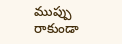ముప్పు రాకుండా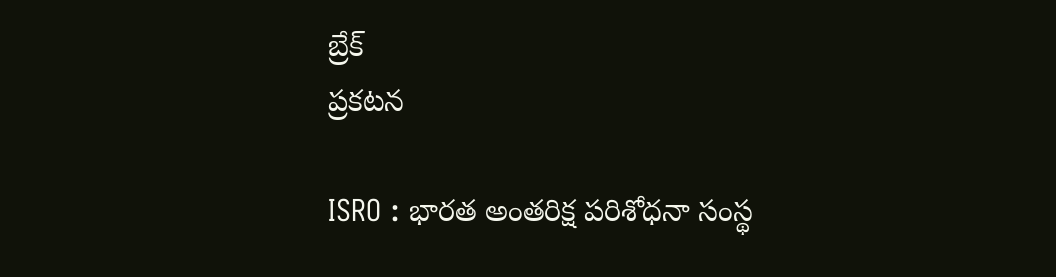బ్రేక్
ప్రకటన

ISRO : భారత అంతరిక్ష పరిశోధనా సంస్థ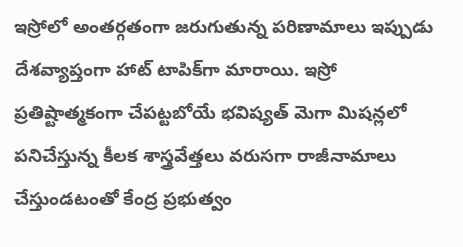ఇస్రోలో అంతర్గతంగా జరుగుతున్న పరిణామాలు ఇప్పుడు దేశవ్యాప్తంగా హాట్ టాపిక్‌గా మారాయి. ఇస్రో ప్రతిష్టాత్మకంగా చేపట్టబోయే భవిష్యత్ మెగా మిషన్లలో పనిచేస్తున్న కీలక శాస్త్రవేత్తలు వరుసగా రాజీనామాలు చేస్తుండటంతో కేంద్ర ప్రభుత్వం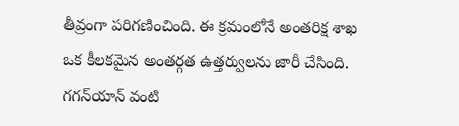తీవ్రంగా పరిగణించింది. ఈ క్రమంలోనే అంతరిక్ష శాఖ ఒక కీలకమైన అంతర్గత ఉత్తర్వులను జారీ చేసింది. గగన్‌యాన్ వంటి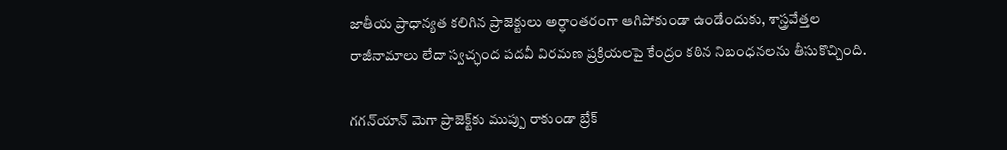జాతీయ ప్రాధాన్యత కలిగిన ప్రాజెక్టులు అర్ధాంతరంగా ఆగిపోకుండా ఉండేందుకు, శాస్త్రవేత్తల రాజీనామాలు లేదా స్వచ్ఛంద పదవీ విరమణ ప్రక్రియలపై కేంద్రం కఠిన నిబంధనలను తీసుకొచ్చింది.

గగన్‌యాన్ మెగా ప్రాజెక్ట్‌కు ముప్పు రాకుండా బ్రేక్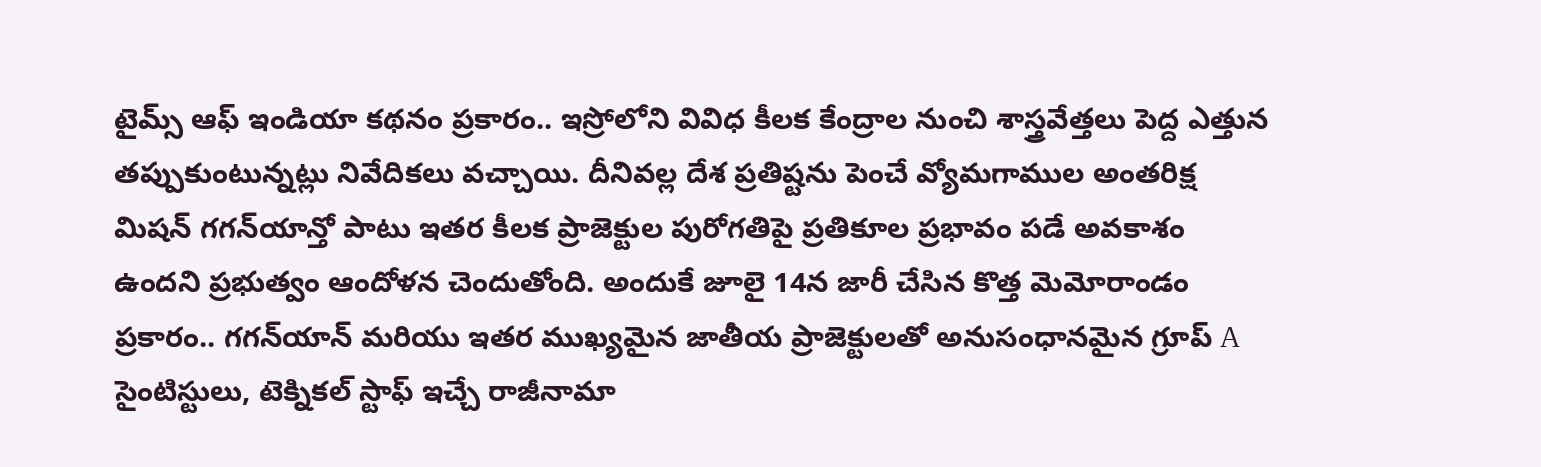టైమ్స్ ఆఫ్ ఇండియా కథనం ప్రకారం.. ఇస్రోలోని వివిధ కీలక కేంద్రాల నుంచి శాస్త్రవేత్తలు పెద్ద ఎత్తున తప్పుకుంటున్నట్లు నివేదికలు వచ్చాయి. దీనివల్ల దేశ ప్రతిష్టను పెంచే వ్యోమగాముల అంతరిక్ష మిషన్ గగన్‌యాన్తో పాటు ఇతర కీలక ప్రాజెక్టుల పురోగతిపై ప్రతికూల ప్రభావం పడే అవకాశం ఉందని ప్రభుత్వం ఆందోళన చెందుతోంది. అందుకే జూలై 14న జారీ చేసిన కొత్త మెమోరాండం ప్రకారం.. గగన్‌యాన్ మరియు ఇతర ముఖ్యమైన జాతీయ ప్రాజెక్టులతో అనుసంధానమైన గ్రూప్ A సైంటిస్టులు, టెక్నికల్ స్టాఫ్ ఇచ్చే రాజీనామా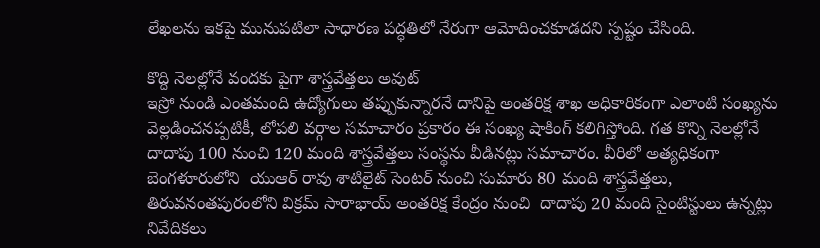లేఖలను ఇకపై మునుపటిలా సాధారణ పద్ధతిలో నేరుగా ఆమోదించకూడదని స్పష్టం చేసింది.

కొద్ది నెలల్లోనే వందకు పైగా శాస్త్రవేత్తలు అవుట్
ఇస్రో నుండి ఎంతమంది ఉద్యోగులు తప్పుకున్నారనే దానిపై అంతరిక్ష శాఖ అధికారికంగా ఎలాంటి సంఖ్యను వెల్లడించనప్పటికీ, లోపలి వర్గాల సమాచారం ప్రకారం ఈ సంఖ్య షాకింగ్ కలిగిస్తోంది. గత కొన్ని నెలల్లోనే దాదాపు 100 నుంచి 120 మంది శాస్త్రవేత్తలు సంస్థను వీడినట్లు సమాచారం. వీరిలో అత్యధికంగా బెంగళూరులోని  యుఆర్ రావు శాటిలైట్ సెంటర్ నుంచి సుమారు 80 మంది శాస్త్రవేత్తలు, తిరువనంతపురంలోని విక్రమ్ సారాభాయ్ అంతరిక్ష కేంద్రం నుంచి  దాదాపు 20 మంది సైంటిస్టులు ఉన్నట్లు నివేదికలు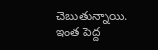చెబుతున్నాయి. ఇంత పెద్ద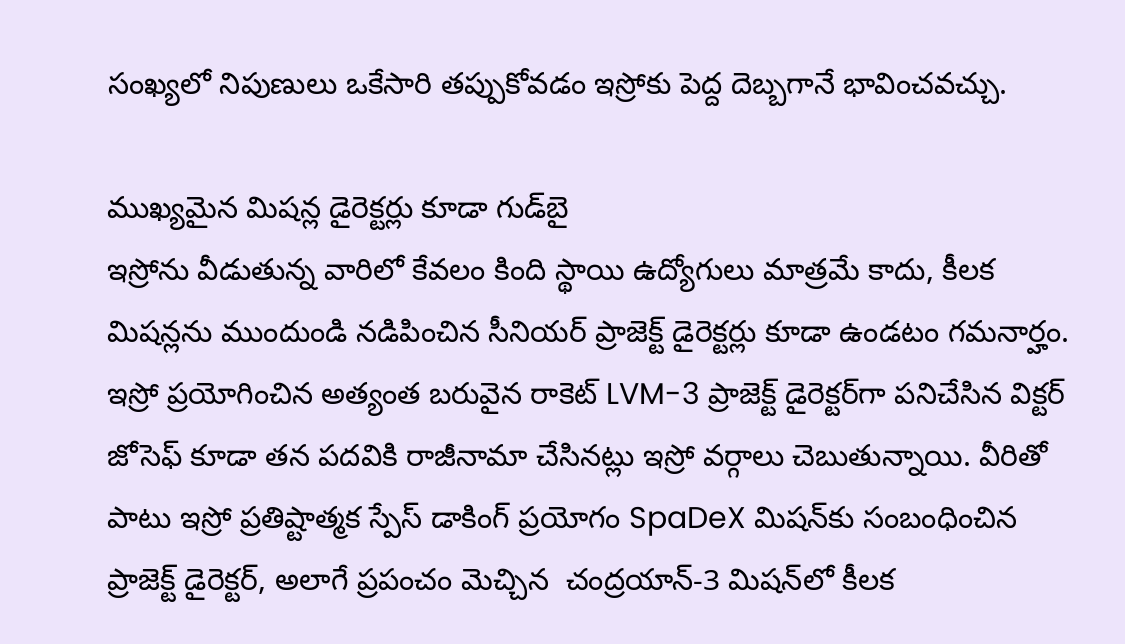సంఖ్యలో నిపుణులు ఒకేసారి తప్పుకోవడం ఇస్రోకు పెద్ద దెబ్బగానే భావించవచ్చు.

ముఖ్యమైన మిషన్ల డైరెక్టర్లు కూడా గుడ్‌బై
ఇస్రోను వీడుతున్న వారిలో కేవలం కింది స్థాయి ఉద్యోగులు మాత్రమే కాదు, కీలక మిషన్లను ముందుండి నడిపించిన సీనియర్ ప్రాజెక్ట్ డైరెక్టర్లు కూడా ఉండటం గమనార్హం. ఇస్రో ప్రయోగించిన అత్యంత బరువైన రాకెట్ LVM-3 ప్రాజెక్ట్ డైరెక్టర్‌గా పనిచేసిన విక్టర్ జోసెఫ్ కూడా తన పదవికి రాజీనామా చేసినట్లు ఇస్రో వర్గాలు చెబుతున్నాయి. వీరితో పాటు ఇస్రో ప్రతిష్టాత్మక స్పేస్ డాకింగ్ ప్రయోగం SpaDeX మిషన్‌కు సంబంధించిన ప్రాజెక్ట్ డైరెక్టర్, అలాగే ప్రపంచం మెచ్చిన  చంద్రయాన్-3 మిషన్‌లో కీలక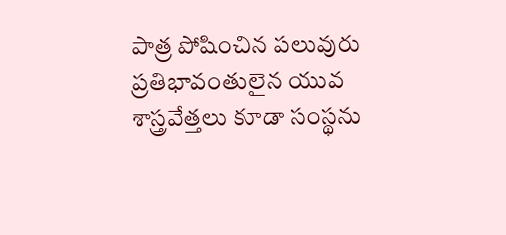పాత్ర పోషించిన పలువురు ప్రతిభావంతులైన యువ శాస్త్రవేత్తలు కూడా సంస్థను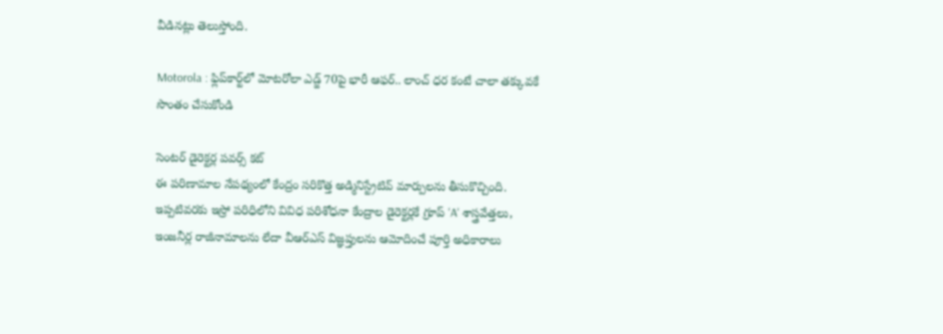వీడినట్లు తెలుస్తోంది.

Motorola : ఫ్లిప్‌కార్ట్‌లో మోటరోలా ఎడ్జ్ 70పై భారీ ఆఫర్.. లాంచ్ ధర కంటే చాలా తక్కువకే సొంతం చేసుకోండి

సెంటర్ డైరెక్టర్ల పవర్స్ కట్
ఈ పరిణామాల నేపథ్యంలో కేంద్రం సరికొత్త అడ్మినిస్ట్రేటివ్ మార్పులను తీసుకొచ్చింది. ఇప్పటివరకు ఇస్రో పరిధిలోని వివిధ పరిశోధనా కేంద్రాల డైరెక్టర్లకే గ్రూప్ 'A' శాస్త్రవేత్తలు, ఇంజనీర్ల రాజీనామాలను లేదా వీఆర్‌ఎస్ విజ్ఞప్తులను ఆమోదించే పూర్తి అధికారాలు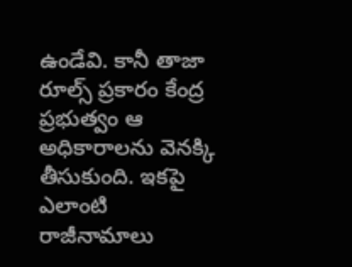ఉండేవి. కానీ తాజా రూల్స్ ప్రకారం కేంద్ర ప్రభుత్వం ఆ అధికారాలను వెనక్కి తీసుకుంది. ఇకపై ఎలాంటి రాజీనామాలు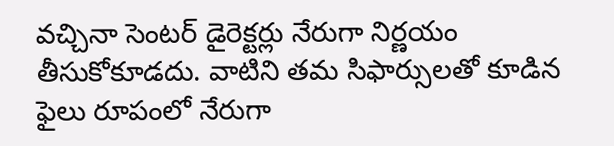వచ్చినా సెంటర్ డైరెక్టర్లు నేరుగా నిర్ణయం తీసుకోకూడదు. వాటిని తమ సిఫార్సులతో కూడిన ఫైలు రూపంలో నేరుగా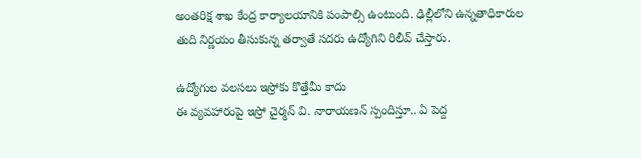అంతరిక్ష శాఖ కేంద్ర కార్యాలయానికి పంపాల్సి ఉంటుంది. ఢిల్లీలోని ఉన్నతాధికారుల తుది నిర్ణయం తీసుకున్న తర్వాతే సదరు ఉద్యోగిని రిలీవ్ చేస్తారు.

ఉద్యోగుల వలసలు ఇస్రోకు కొత్తేమీ కాదు
ఈ వ్యవహారంపై ఇస్రో చైర్మన్ వి. నారాయణన్ స్పందిస్తూ.. ఏ పెద్ద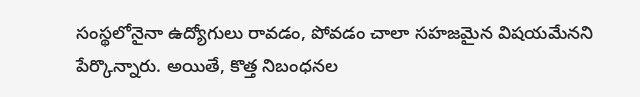సంస్థలోనైనా ఉద్యోగులు రావడం, పోవడం చాలా సహజమైన విషయమేనని పేర్కొన్నారు. అయితే, కొత్త నిబంధనల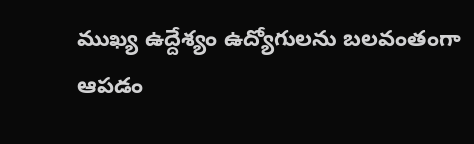ముఖ్య ఉద్దేశ్యం ఉద్యోగులను బలవంతంగా ఆపడం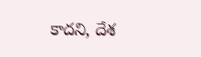కాదని, దేశ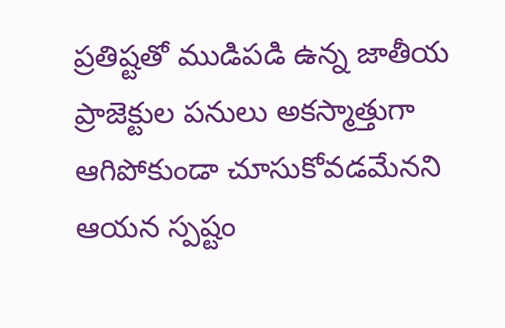ప్రతిష్టతో ముడిపడి ఉన్న జాతీయ ప్రాజెక్టుల పనులు అకస్మాత్తుగా ఆగిపోకుండా చూసుకోవడమేనని ఆయన స్పష్టం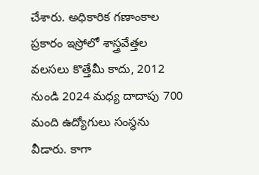చేశారు. అధికారిక గణాంకాల ప్రకారం ఇస్రోలో శాస్త్రవేత్తల వలసలు కొత్తేమీ కాదు, 2012 నుండి 2024 మధ్య దాదాపు 700 మంది ఉద్యోగులు సంస్థను వీడారు. కాగా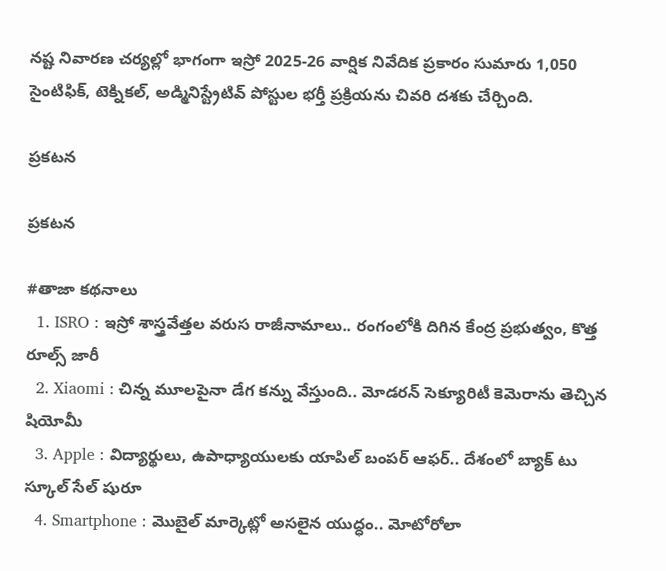నష్ట నివారణ చర్యల్లో భాగంగా ఇస్రో 2025-26 వార్షిక నివేదిక ప్రకారం సుమారు 1,050 సైంటిఫిక్, టెక్నికల్, అడ్మినిస్ట్రేటివ్ పోస్టుల భర్తీ ప్రక్రియను చివరి దశకు చేర్చింది.

ప్రకటన

ప్రకటన

#తాజా కథనాలు
  1. ISRO : ఇస్రో శాస్త్రవేత్తల వరుస రాజీనామాలు.. రంగంలోకి దిగిన కేంద్ర ప్రభుత్వం, కొత్త రూల్స్ జారీ
  2. Xiaomi : చిన్న మూలపైనా డేగ కన్ను వేస్తుంది.. మోడరన్ సెక్యూరిటీ కెమెరాను తెచ్చిన షియోమీ
  3. Apple : విద్యార్థులు, ఉపాధ్యాయులకు యాపిల్ బంపర్ ఆఫర్.. దేశంలో బ్యాక్ టు స్కూల్ సేల్ షురూ
  4. Smartphone : మొబైల్ మార్కెట్లో అసలైన యుద్ధం.. మోటోరోలా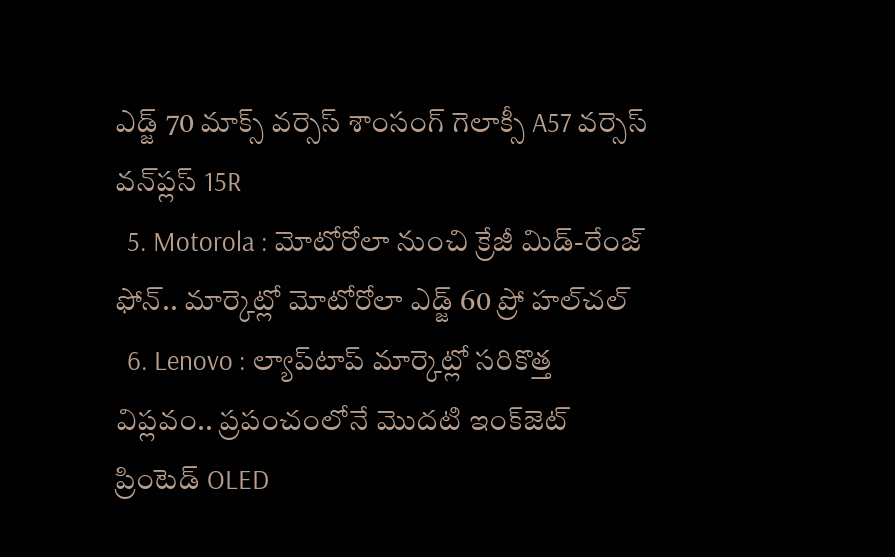ఎడ్జ్ 70 మాక్స్ వర్సెస్ శాంసంగ్ గెలాక్సీ A57 వర్సెస్ వన్‌ప్లస్ 15R
  5. Motorola : మోటోరోలా నుంచి క్రేజీ మిడ్-రేంజ్ ఫోన్.. మార్కెట్లో మోటోరోలా ఎడ్జ్ 60 ప్రో హల్‌చల్
  6. Lenovo : ల్యాప్‌టాప్ మార్కెట్లో సరికొత్త విప్లవం.. ప్రపంచంలోనే మొదటి ఇంక్‌జెట్ ప్రింటెడ్ OLED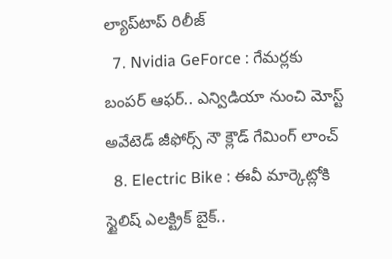ల్యాప్‌టాప్ రిలీజ్
  7. Nvidia GeForce : గేమర్లకు బంపర్ ఆఫర్.. ఎన్విడియా నుంచి మోస్ట్ అవేటెడ్ జీఫోర్స్ నౌ క్లౌడ్ గేమింగ్ లాంచ్
  8. Electric Bike : ఈవీ మార్కెట్లోకి స్టైలిష్ ఎలక్ట్రిక్ బైక్..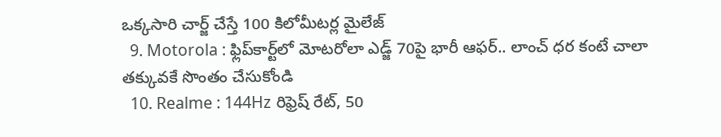ఒక్కసారి చార్జ్ చేస్తే 100 కిలోమీటర్ల మైలేజ్
  9. Motorola : ఫ్లిప్‌కార్ట్‌లో మోటరోలా ఎడ్జ్ 70పై భారీ ఆఫర్.. లాంచ్ ధర కంటే చాలా తక్కువకే సొంతం చేసుకోండి
  10. Realme : 144Hz రిఫ్రెష్ రేట్, 50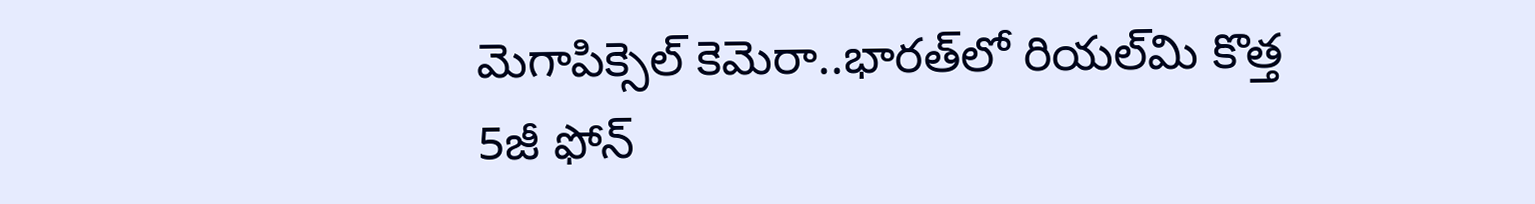మెగాపిక్సెల్ కెమెరా..భారత్‌లో రియల్‌మి కొత్త 5జీ ఫోన్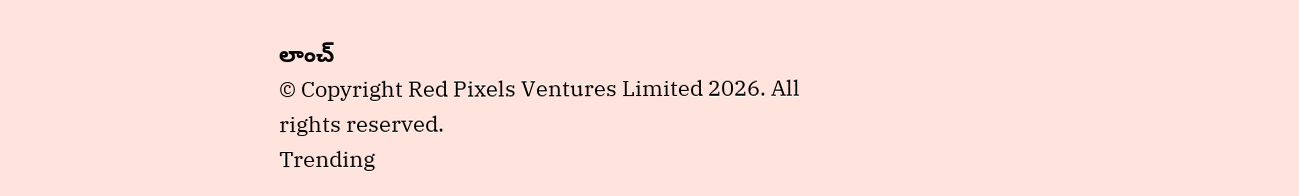లాంచ్
© Copyright Red Pixels Ventures Limited 2026. All rights reserved.
Trending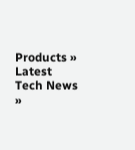Products »
Latest Tech News »